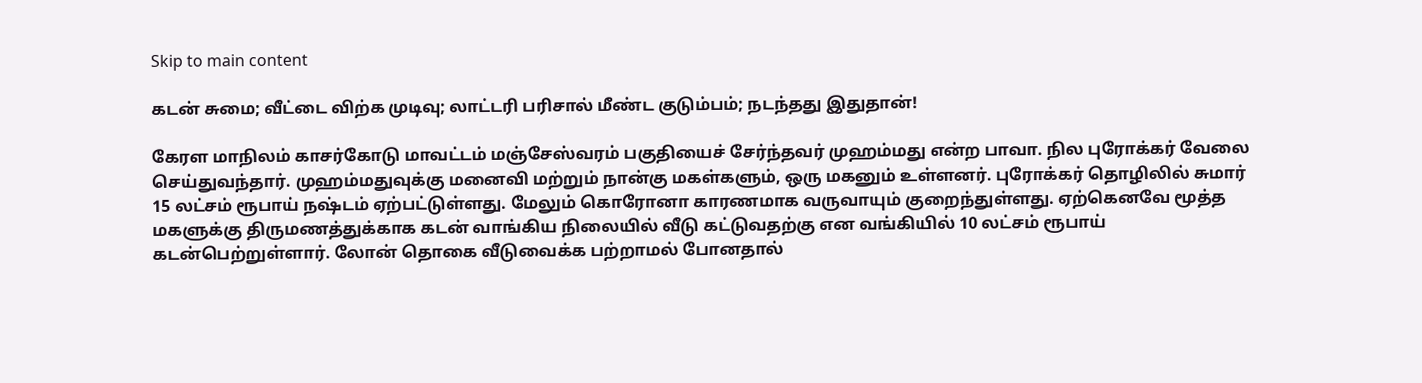Skip to main content

கடன் சுமை; வீட்டை விற்க முடிவு; லாட்டரி பரிசால் மீண்ட குடும்பம்; நடந்தது இதுதான்!

கேரள மாநிலம் காசர்கோடு மாவட்டம் மஞ்சேஸ்வரம் பகுதியைச் சேர்ந்தவர் முஹம்மது என்ற பாவா. நில புரோக்கர் வேலை செய்துவந்தார். முஹம்மதுவுக்கு மனைவி மற்றும் நான்கு மகள்களும், ஒரு மகனும் உள்ளனர். புரோக்கர் தொழிலில் சுமார் 15 லட்சம் ரூபாய் நஷ்டம் ஏற்பட்டுள்ளது. மேலும் கொரோனா காரணமாக வருவாயும் குறைந்துள்ளது. ஏற்கெனவே மூத்த மகளுக்கு திருமணத்துக்காக கடன் வாங்கிய நிலையில் வீடு கட்டுவதற்கு என வங்கியில் 10 லட்சம் ரூபாய் கடன்பெற்றுள்ளார். லோன் தொகை வீடுவைக்க பற்றாமல் போனதால்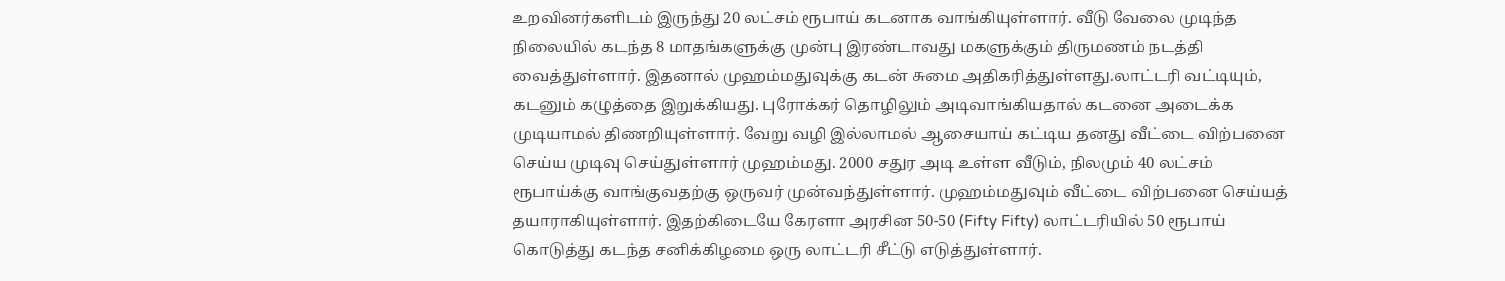உறவினர்களிடம் இருந்து 20 லட்சம் ரூபாய் கடனாக வாங்கியுள்ளார். வீடு வேலை முடிந்த நிலையில் கடந்த 8 மாதங்களுக்கு முன்பு இரண்டாவது மகளுக்கும் திருமணம் நடத்தி வைத்துள்ளார். இதனால் முஹம்மதுவுக்கு கடன் சுமை அதிகரித்துள்ளது.லாட்டரி வட்டியும், கடனும் கழுத்தை இறுக்கியது. புரோக்கர் தொழிலும் அடிவாங்கியதால் கடனை அடைக்க முடியாமல் திணறியுள்ளார். வேறு வழி இல்லாமல் ஆசையாய் கட்டிய தனது வீட்டை விற்பனை செய்ய முடிவு செய்துள்ளார் முஹம்மது. 2000 சதுர அடி உள்ள வீடும், நிலமும் 40 லட்சம் ரூபாய்க்கு வாங்குவதற்கு ஒருவர் முன்வந்துள்ளார். முஹம்மதுவும் வீட்டை விற்பனை செய்யத் தயாராகியுள்ளார். இதற்கிடையே கேரளா அரசின 50-50 (Fifty Fifty) லாட்டரியில் 50 ரூபாய் கொடுத்து கடந்த சனிக்கிழமை ஒரு லாட்டரி சீட்டு எடுத்துள்ளார்.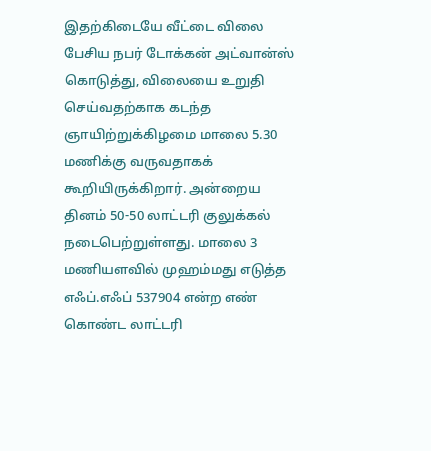இதற்கிடையே வீட்டை விலை பேசிய நபர் டோக்கன் அட்வான்ஸ் கொடுத்து, விலையை உறுதி செய்வதற்காக கடந்த ஞாயிற்றுக்கிழமை மாலை 5.30 மணிக்கு வருவதாகக் கூறியிருக்கிறார். அன்றைய தினம் 50-50 லாட்டரி குலுக்கல் நடைபெற்றுள்ளது. மாலை 3 மணியளவில் முஹம்மது எடுத்த எஃப்.எஃப் 537904 என்ற எண் கொண்ட லாட்டரி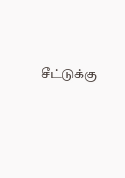சீட்டுக்கு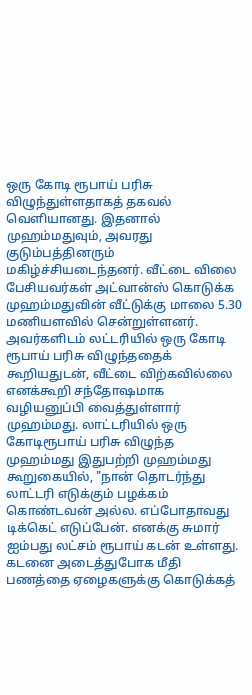ஒரு கோடி ரூபாய் பரிசு விழுந்துள்ளதாகத் தகவல் வெளியானது. இதனால் முஹம்மதுவும், அவரது குடும்பத்தினரும் மகிழ்ச்சியடைந்தனர். வீட்டை விலை பேசியவர்கள் அட்வான்ஸ் கொடுக்க முஹம்மதுவின் வீட்டுக்கு மாலை 5.30 மணியளவில் சென்றுள்ளனர். அவர்களிடம் லட்டரியில் ஒரு கோடி ரூபாய் பரிசு விழுந்ததைக் கூறியதுடன், வீட்டை விற்கவில்லை எனக்கூறி சந்தோஷமாக வழியனுப்பி வைத்துள்ளார் முஹம்மது. லாட்டரியில் ஒரு கோடிரூபாய் பரிசு விழுந்த முஹம்மது இதுபற்றி முஹம்மது கூறுகையில், "நான் தொடர்ந்து லாட்டரி எடுக்கும் பழக்கம் கொண்டவன் அல்ல. எப்போதாவது டிக்கெட் எடுப்பேன். எனக்கு சுமார் ஐம்பது லட்சம் ரூபாய் கடன் உள்ளது. கடனை அடைத்துபோக மீதி பணத்தை ஏழைகளுக்கு கொடுக்கத்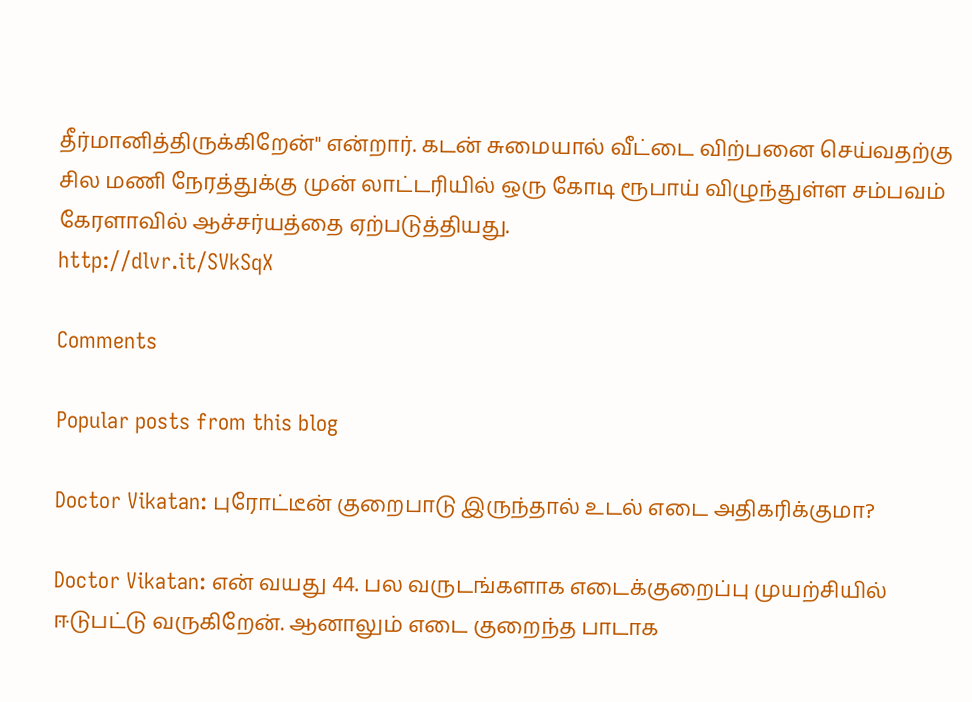தீர்மானித்திருக்கிறேன்" என்றார். கடன் சுமையால் வீட்டை விற்பனை செய்வதற்கு சில மணி நேரத்துக்கு முன் லாட்டரியில் ஒரு கோடி ரூபாய் விழுந்துள்ள சம்பவம் கேரளாவில் ஆச்சர்யத்தை ஏற்படுத்தியது.
http://dlvr.it/SVkSqX

Comments

Popular posts from this blog

Doctor Vikatan: புரோட்டீன் குறைபாடு இருந்தால் உடல் எடை அதிகரிக்குமா?

Doctor Vikatan: என் வயது 44. பல வருடங்களாக எடைக்குறைப்பு முயற்சியில் ஈடுபட்டு வருகிறேன். ஆனாலும் எடை குறைந்த பாடாக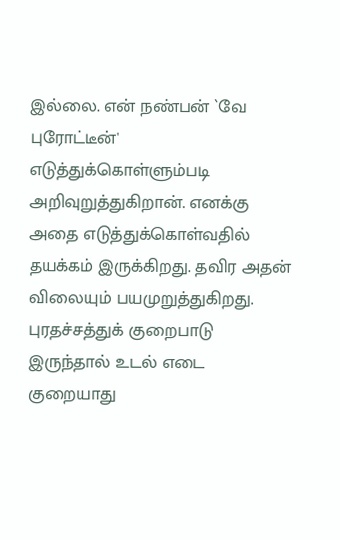இல்லை. என் நண்பன் `வே புரோட்டீன்' எடுத்துக்கொள்ளும்படி அறிவுறுத்துகிறான். எனக்கு அதை எடுத்துக்கொள்வதில் தயக்கம் இருக்கிறது. தவிர அதன் விலையும் பயமுறுத்துகிறது. புரதச்சத்துக் குறைபாடு இருந்தால் உடல் எடை குறையாது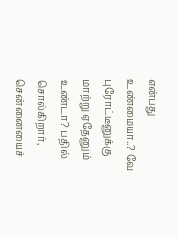என்பது உண்மையா..? வே புரோட்டீனுக்கு மாற்று ஏதேனும் உண்டா? பதில் சொல்கிறார், சென்னையைச்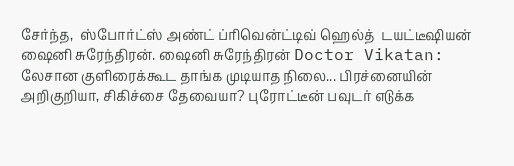சேர்ந்த,  ஸ்போர்ட்ஸ் அண்ட் ப்ரிவென்ட்டிவ் ஹெல்த்  டயட்டீஷியன் ஷைனி சுரேந்திரன். ஷைனி சுரேந்திரன் Doctor Vikatan: லேசான குளிரைக்கூட தாங்க முடியாத நிலை... பிரச்னையின் அறிகுறியா, சிகிச்சை தேவையா? புரோட்டீன் பவுடர் எடுக்க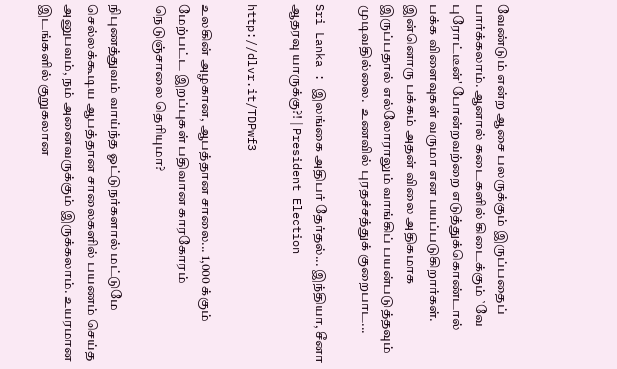வேண்டும் என்ற ஆசை பலருக்கும் இருப்பதைப் பார்க்கலாம். ஆனால் கடைகளில் கிடைக்கும் `வே புரோட்டீன்' போன்றவற்றை எடுத்துக்கொண்டால் பக்க விளைவுகள் வருமா என பயப்படுகிறார்கள். இன்னொரு பக்கம் அதன் விலை அதிகமாக இருப்பதால் எல்லோராலும் வாங்கிப் பயன்படுத்தவும் முடிவதில்லை.  உணவில் புரதச்சத்துக் குறைபாட...

Sri Lanka : இலங்கை அதிபர் தேர்தல்... இந்தியா, சீனா ஆதரவு யாருக்கு?! | President Election

http://dlvr.it/TDPwf3

உலகின் அழகான, ஆபத்தான சாலை... 1,000 க்கும் மேற்பட்ட இறப்புகள் பதிவான காரகோரம் நெடுஞ்சாலை தெரியுமா?

நிபுணத்துவம் வாய்ந்த ஓட்டுநர்களால் மட்டுமே செல்லக்கூடிய ஆபத்தான சாலைகளில் பயணம் செய்த அனுபவம், நம் அனைவருக்கும் இருக்கலாம். உயரமான இடங்களில் குறுகலான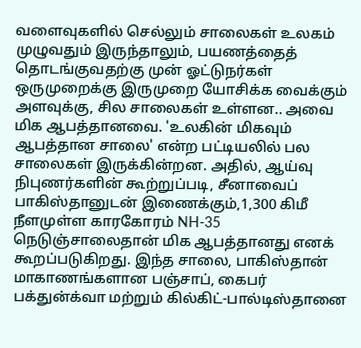வளைவுகளில் செல்லும் சாலைகள் உலகம் முழுவதும் இருந்தாலும், பயணத்தைத் தொடங்குவதற்கு முன் ஓட்டுநர்கள் ஒருமுறைக்கு இருமுறை யோசிக்க வைக்கும் அளவுக்கு, சில சாலைகள் உள்ளன.. அவை மிக ஆபத்தானவை. 'உலகின் மிகவும் ஆபத்தான சாலை' என்ற பட்டியலில் பல சாலைகள் இருக்கின்றன. அதில், ஆய்வு நிபுணர்களின் கூற்றுப்படி, சீனாவைப் பாகிஸ்தானுடன் இணைக்கும்,1,300 கிமீ நீளமுள்ள காரகோரம் NH-35 நெடுஞ்சாலைதான் மிக ஆபத்தானது எனக் கூறப்படுகிறது. இந்த சாலை, பாகிஸ்தான் மாகாணங்களான பஞ்சாப், கைபர் பக்துன்க்வா மற்றும் கில்கிட்-பால்டிஸ்தானை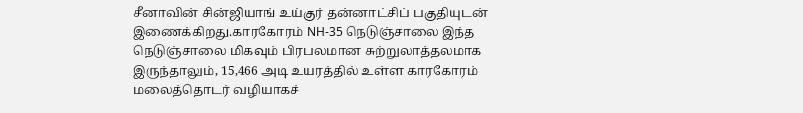சீனாவின் சின்ஜியாங் உய்குர் தன்னாட்சிப் பகுதியுடன் இணைக்கிறது.காரகோரம் NH-35 நெடுஞ்சாலை இந்த நெடுஞ்சாலை மிகவும் பிரபலமான சுற்றுலாத்தலமாக இருந்தாலும், 15,466 அடி உயரத்தில் உள்ள காரகோரம் மலைத்தொடர் வழியாகச்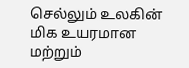செல்லும் உலகின் மிக உயரமான மற்றும்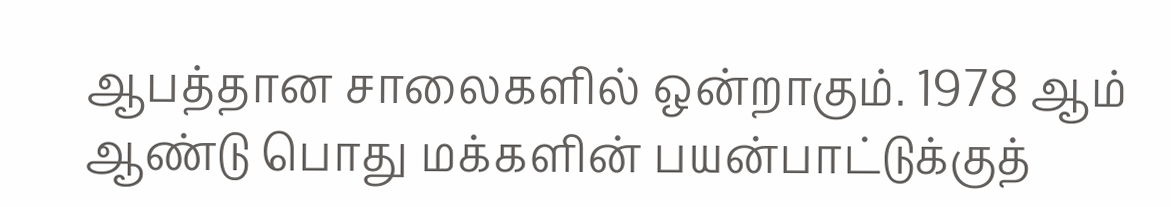ஆபத்தான சாலைகளில் ஒன்றாகும். 1978 ஆம் ஆண்டு பொது மக்களின் பயன்பாட்டுக்குத்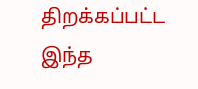திறக்கப்பட்ட இந்த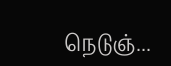நெடுஞ்...